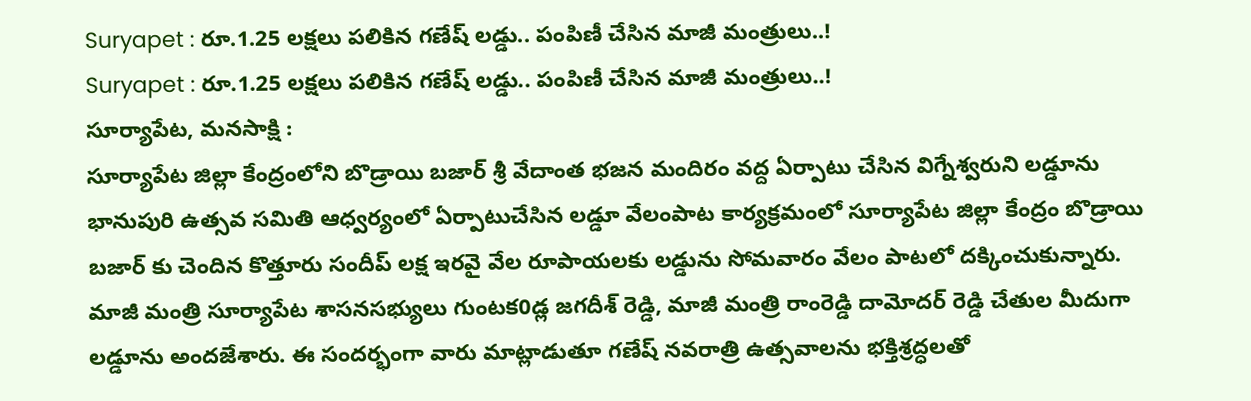Suryapet : రూ.1.25 లక్షలు పలికిన గణేష్ లడ్డు.. పంపిణీ చేసిన మాజీ మంత్రులు..!
Suryapet : రూ.1.25 లక్షలు పలికిన గణేష్ లడ్డు.. పంపిణీ చేసిన మాజీ మంత్రులు..!
సూర్యాపేట, మనసాక్షి :
సూర్యాపేట జిల్లా కేంద్రంలోని బొడ్రాయి బజార్ శ్రీ వేదాంత భజన మందిరం వద్ద ఏర్పాటు చేసిన విగ్నేశ్వరుని లడ్డూను భానుపురి ఉత్సవ సమితి ఆధ్వర్యంలో ఏర్పాటుచేసిన లడ్డూ వేలంపాట కార్యక్రమంలో సూర్యాపేట జిల్లా కేంద్రం బొడ్రాయి బజార్ కు చెందిన కొత్తూరు సందీప్ లక్ష ఇరవై వేల రూపాయలకు లడ్డును సోమవారం వేలం పాటలో దక్కించుకున్నారు.
మాజీ మంత్రి సూర్యాపేట శాసనసభ్యులు గుంటక0డ్ల జగదీశ్ రెడ్డి, మాజీ మంత్రి రాంరెడ్డి దామోదర్ రెడ్డి చేతుల మీదుగా లడ్డూను అందజేశారు. ఈ సందర్భంగా వారు మాట్లాడుతూ గణేష్ నవరాత్రి ఉత్సవాలను భక్తిశ్రద్ధలతో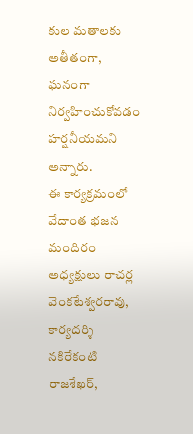కుల మతాలకు అతీతంగా, ఘనంగా నిర్వహించుకోవడం హర్షనీయమని అన్నారు.
ఈ కార్యక్రమంలో వేదాంత భజన మందిరం అధ్యక్షులు రాచర్ల వెంకటేశ్వరరావు, కార్యదర్శి నకిరేకంటి రాజశేఖర్,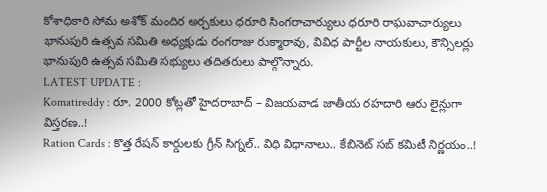కోశాధికారి సోమ అశోక్ మందిర అర్చకులు ధరూరి సింగరాచార్యులు ధరూరి రాఘవాచార్యులు భానుపురి ఉత్సవ సమితి అధ్యక్షుడు రంగరాజు రుక్మారావు, వివిధ పార్టీల నాయకులు, కౌన్సిలర్లు భానుపురి ఉత్సవ సమితి సభ్యులు తదితరులు పాల్గొన్నారు.
LATEST UPDATE :
Komatireddy : రూ. 2000 కోట్లతో హైదరాబాద్ – విజయవాడ జాతీయ రహదారి ఆరు లైన్లుగా విస్తరణ..!
Ration Cards : కొత్త రేషన్ కార్డులకు గ్రీన్ సిగ్నల్.. విధి విధానాలు.. కేబినెట్ సబ్ కమిటీ నిర్ణయం..!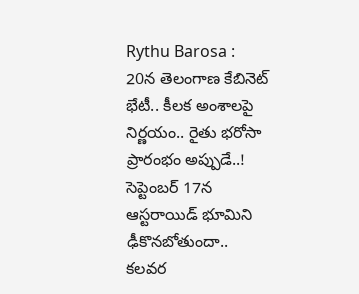Rythu Barosa : 20న తెలంగాణ కేబినెట్ భేటీ.. కీలక అంశాలపై నిర్ణయం.. రైతు భరోసా ప్రారంభం అప్పుడే..!
సెప్టెంబర్ 17న ఆస్టరాయిడ్ భూమిని ఢీకొనబోతుందా.. కలవర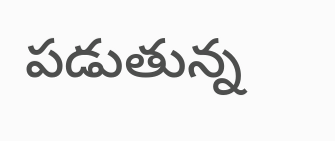పడుతున్న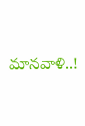మానవాళి..!